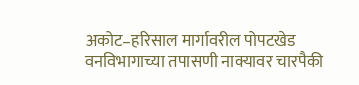अकोट–हरिसाल मार्गावरील पोपटखेड वनविभागाच्या तपासणी नाक्यावर चारपैकी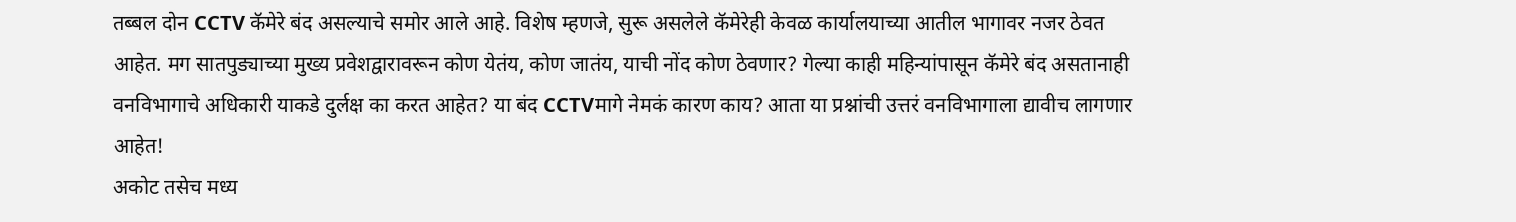तब्बल दोन CCTV कॅमेरे बंद असल्याचे समोर आले आहे. विशेष म्हणजे, सुरू असलेले कॅमेरेही केवळ कार्यालयाच्या आतील भागावर नजर ठेवत आहेत. मग सातपुड्याच्या मुख्य प्रवेशद्वारावरून कोण येतंय, कोण जातंय, याची नोंद कोण ठेवणार? गेल्या काही महिन्यांपासून कॅमेरे बंद असतानाही वनविभागाचे अधिकारी याकडे दुर्लक्ष का करत आहेत? या बंद CCTVमागे नेमकं कारण काय? आता या प्रश्नांची उत्तरं वनविभागाला द्यावीच लागणार आहेत!
अकोट तसेच मध्य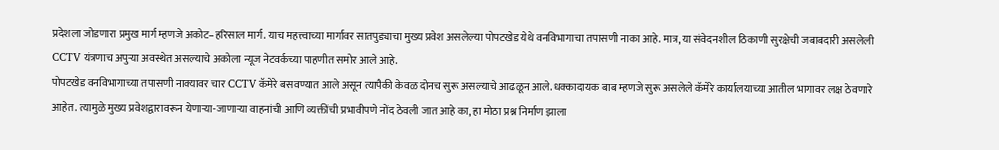प्रदेशला जोडणारा प्रमुख मार्ग म्हणजे अकोट–हरिसाल मार्ग. याच महत्त्वाच्या मार्गावर सातपुड्याचा मुख्य प्रवेश असलेल्या पोपटखेड येथे वनविभागाचा तपासणी नाका आहे. मात्र, या संवेदनशील ठिकाणी सुरक्षेची जबाबदारी असलेली CCTV यंत्रणाच अपुऱ्या अवस्थेत असल्याचे अकोला न्यूज नेटवर्कच्या पाहणीत समोर आले आहे.
पोपटखेड वनविभागाच्या तपासणी नाक्यावर चार CCTV कॅमेरे बसवण्यात आले असून त्यापैकी केवळ दोनच सुरू असल्याचे आढळून आले. धक्कादायक बाब म्हणजे सुरू असलेले कॅमेरे कार्यालयाच्या आतील भागावर लक्ष ठेवणारे आहेत. त्यामुळे मुख्य प्रवेशद्वारावरून येणाऱ्या-जाणाऱ्या वाहनांची आणि व्यक्तींची प्रभावीपणे नोंद ठेवली जात आहे का, हा मोठा प्रश्न निर्माण झाला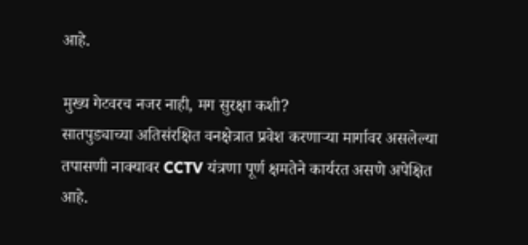आहे.

मुख्य गेटवरच नजर नाही, मग सुरक्षा कशी?
सातपुड्याच्या अतिसंरक्षित वनक्षेत्रात प्रवेश करणाऱ्या मार्गावर असलेल्या तपासणी नाक्यावर CCTV यंत्रणा पूर्ण क्षमतेने कार्यरत असणे अपेक्षित आहे.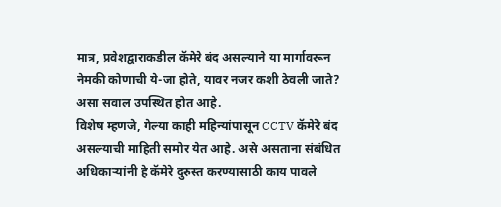मात्र, प्रवेशद्वाराकडील कॅमेरे बंद असल्याने या मार्गावरून नेमकी कोणाची ये-जा होते, यावर नजर कशी ठेवली जाते? असा सवाल उपस्थित होत आहे.
विशेष म्हणजे, गेल्या काही महिन्यांपासून CCTV कॅमेरे बंद असल्याची माहिती समोर येत आहे. असे असताना संबंधित अधिकाऱ्यांनी हे कॅमेरे दुरुस्त करण्यासाठी काय पावले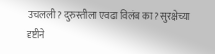उचलली? दुरुस्तीला एवढा विलंब का? सुरक्षेच्या दृष्टीने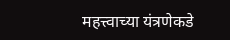महत्त्वाच्या यंत्रणेकडे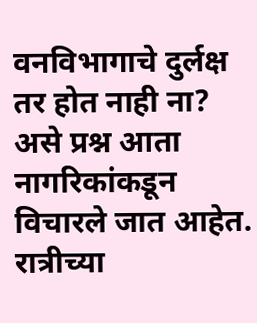वनविभागाचे दुर्लक्ष तर होत नाही ना? असे प्रश्न आता नागरिकांकडून विचारले जात आहेत.
रात्रीच्या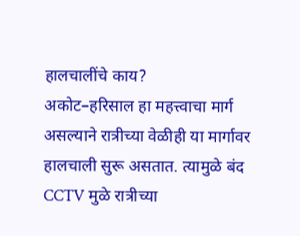हालचालींचे काय?
अकोट–हरिसाल हा महत्त्वाचा मार्ग असल्याने रात्रीच्या वेळीही या मार्गावर हालचाली सुरू असतात. त्यामुळे बंद CCTV मुळे रात्रीच्या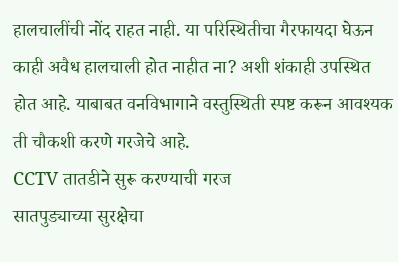हालचालींची नोंद राहत नाही. या परिस्थितीचा गैरफायदा घेऊन काही अवैध हालचाली होत नाहीत ना? अशी शंकाही उपस्थित होत आहे. याबाबत वनविभागाने वस्तुस्थिती स्पष्ट करून आवश्यक ती चौकशी करणे गरजेचे आहे.
CCTV तातडीने सुरू करण्याची गरज
सातपुड्याच्या सुरक्षेचा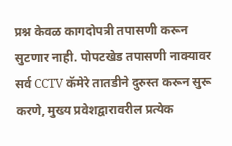प्रश्न केवळ कागदोपत्री तपासणी करून सुटणार नाही. पोपटखेड तपासणी नाक्यावर सर्व CCTV कॅमेरे तातडीने दुरुस्त करून सुरू करणे, मुख्य प्रवेशद्वारावरील प्रत्येक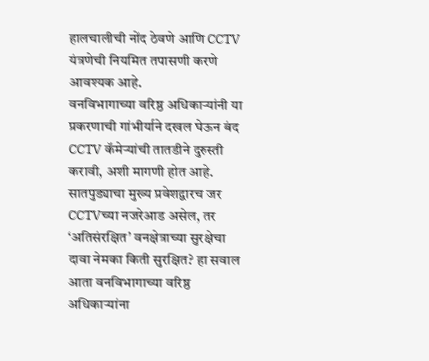हालचालीची नोंद ठेवणे आणि CCTV यंत्रणेची नियमित तपासणी करणे आवश्यक आहे.
वनविभागाच्या वरिष्ठ अधिकाऱ्यांनी या प्रकरणाची गांभीर्याने दखल घेऊन बंद CCTV कॅमेऱ्यांची तातडीने दुरुस्ती करावी, अशी मागणी होत आहे. सातपुड्याचा मुख्य प्रवेशद्वारच जर CCTVच्या नजरेआड असेल, तर ‘अतिसंरक्षित’ वनक्षेत्राच्या सुरक्षेचा दावा नेमका किती सुरक्षित? हा सवाल आता वनविभागाच्या वरिष्ठ अधिकाऱ्यांना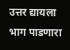उत्तर द्यायला भाग पाडणारा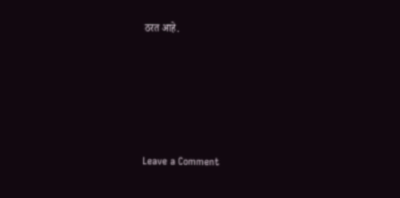ठरत आहे.






Leave a Comment